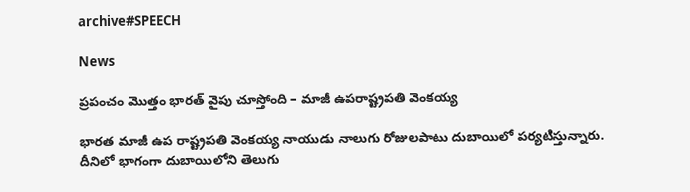archive#SPEECH

News

ప్రపంచం మొత్తం భారత్‌ వైపు చూస్తోంది – మాజీ ఉపరాష్ట్రపతి వెంకయ్య

భారత మాజీ ఉప రాష్ట్రపతి వెంకయ్య నాయుడు నాలుగు రోజులపాటు దుబాయిలో పర్యటిస్తున్నారు. దీనిలో భాగంగా దుబాయిలోని తెలుగు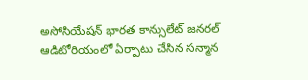అసోసియేషన్‌ భారత కాన్సులేట్ జనరల్ ఆడిటోరియంలో ఏర్పాటు చేసిన సన్మాన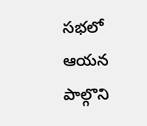సభలో ఆయన పాల్గొని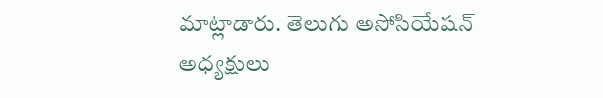మాట్లాడారు. తెలుగు అసోసియేషన్ అధ్యక్షులు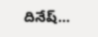దినేష్...